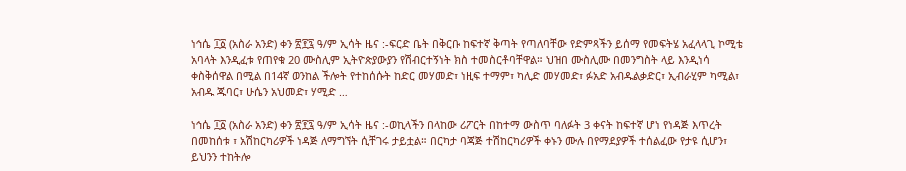ነኅሴ ፲፩ (አስራ አንድ) ቀን ፳፻፯ ዓ/ም ኢሳት ዜና :-ፍርድ ቤት በቅርቡ ከፍተኛ ቅጣት የጣለባቸው የድምጻችን ይሰማ የመፍትሄ አፈላላጊ ኮሚቴ አባላት እንዲፈቱ የጠየቁ 20 ሙስሊም ኢትዮጵያውያን የሽብርተኝነት ክስ ተመስርቶባቸዋል። ህዝበ ሙስሊሙ በመንግስት ላይ እንዲነሳ ቀስቅሰዋል በሚል በ14ኛ ወንከል ችሎት የተከሰሱት ከድር መሃመድ፣ ነዚፍ ተማም፣ ካሊድ መሃመድ፣ ፉአድ አብዱልቃድር፣ ኢብራሂም ካሚል፣ አብዱ ጁባር፣ ሁሴን አህመድ፣ ሃሚድ …

ነኅሴ ፲፩ (አስራ አንድ) ቀን ፳፻፯ ዓ/ም ኢሳት ዜና :-ወኪላችን በላከው ሪፖርት በከተማ ውስጥ ባለፉት 3 ቀናት ከፍተኛ ሆነ የነዳጅ እጥረት በመከሰቱ ፣ አሽከርካሪዎች ነዳጅ ለማግኘት ሲቸገሩ ታይቷል። በርካታ ባጃጅ ተሽከርካሪዎች ቀኑን ሙሉ በየማደያዎች ተሰልፈው የታዩ ሲሆን፣ ይህንን ተከትሎ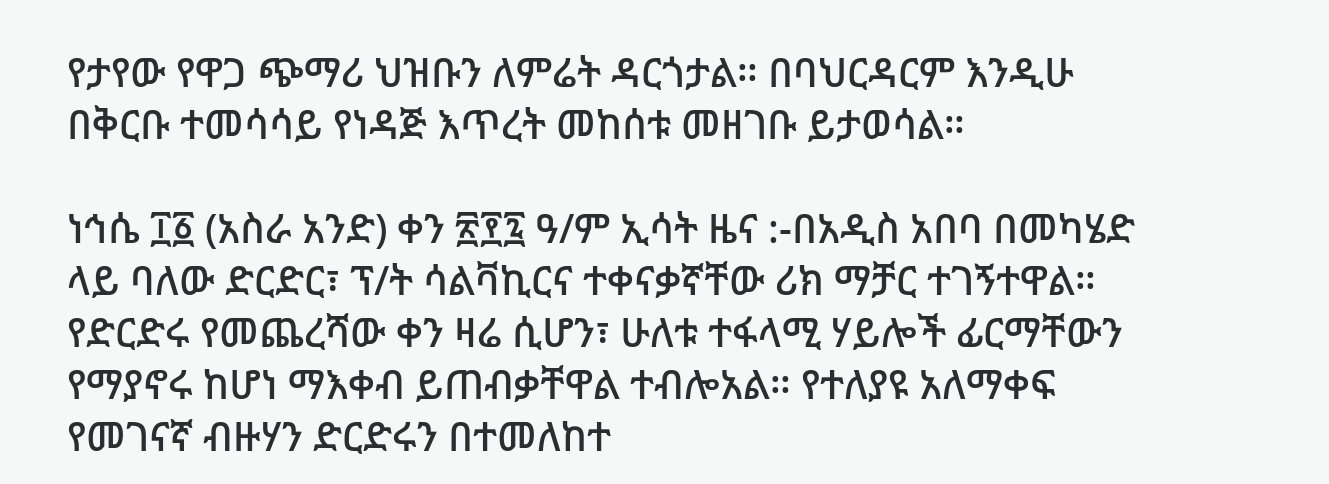የታየው የዋጋ ጭማሪ ህዝቡን ለምሬት ዳርጎታል። በባህርዳርም እንዲሁ በቅርቡ ተመሳሳይ የነዳጅ እጥረት መከሰቱ መዘገቡ ይታወሳል።

ነኅሴ ፲፩ (አስራ አንድ) ቀን ፳፻፯ ዓ/ም ኢሳት ዜና :-በአዲስ አበባ በመካሄድ ላይ ባለው ድርድር፣ ፕ/ት ሳልቫኪርና ተቀናቃኛቸው ሪክ ማቻር ተገኝተዋል። የድርድሩ የመጨረሻው ቀን ዛሬ ሲሆን፣ ሁለቱ ተፋላሚ ሃይሎች ፊርማቸውን የማያኖሩ ከሆነ ማእቀብ ይጠብቃቸዋል ተብሎአል። የተለያዩ አለማቀፍ የመገናኛ ብዙሃን ድርድሩን በተመለከተ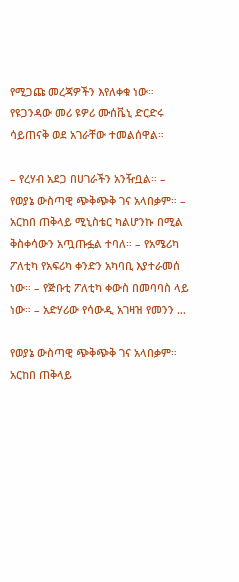የሚጋጩ መረጃዎችን እየለቀቁ ነው። የዩጋንዳው መሪ ዩዎሪ ሙሰቬኒ ድርድሩ ሳይጠናቅ ወደ አገራቸው ተመልሰዋል።

– የረሃብ አደጋ በሀገራችን አንዥቧል። – የወያኔ ውስጣዊ ጭቅጭቅ ገና አላበቃም። – አርከበ ጠቅላይ ሚኒስቴር ካልሆንኩ በሚል ቅስቀሳውን አጧጡፏል ተባለ። – የአሜሪካ ፖለቲካ የአፍሪካ ቀንድን አካባቢ እያተራመሰ ነው። – የጅቡቲ ፖለቲካ ቀውስ በመባባስ ላይ ነው። – አድሃሪው የሳውዲ አገዛዝ የመንን …

የወያኔ ውስጣዊ ጭቅጭቅ ገና አላበቃም። አርከበ ጠቅላይ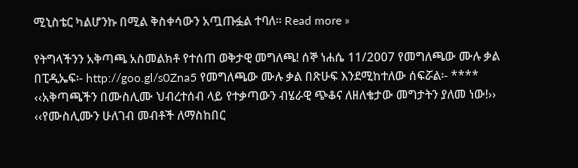ሚኒስቴር ካልሆንኩ በሚል ቅስቀሳውን አጧጡፏል ተባለ። Read more »

የትግላችንን አቅጣጫ አስመልክቶ የተሰጠ ወቅታዊ መግለጫ! ሰኞ ነሐሴ 11/2007 የመግለጫው ሙሉ ቃል በፒዲኤፍ፡- http://goo.gl/s0Zna5 የመግለጫው ሙሉ ቃል በጽሁፍ እንደሚከተለው ሰፍሯል፡- **** ‹‹አቅጣጫችን በሙስሊሙ ህብረተሰብ ላይ የተቃጣውን ብሄራዊ ጭቆና ለዘለቄታው መግታትን ያለመ ነው!›› ‹‹የሙስሊሙን ሁለገብ መብቶች ለማስከበር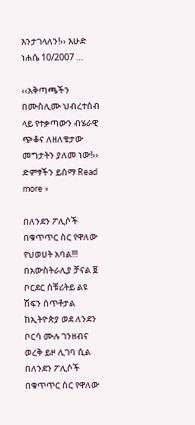እንታገላለን!›› እሁድ ነሐሴ 10/2007 …

‹‹አቅጣጫችን በሙስሊሙ ህብረተሰብ ላይ የተቃጣውን ብሄራዊ ጭቆና ለዘለቄታው መግታትን ያለመ ነው!›› ድምፃችን ይሰማ Read more »

በለንደን ፖሊሶች በቁጥጥር ስር የዋለው የህወሀት አባል!!! በአውስትራሊያ ቻናል ፱ ቦርደር ሰቹሪትይ ልዩ ሽፍን ሰጥቶታል ከኢትዮጵያ ወደ ለንደን ቦርሳ ሙሉ ገንዘብና ወረቅ ይዞ ሊገባ ሲል በለንደን ፖሊሶች በቁጥጥር ስር የዋለው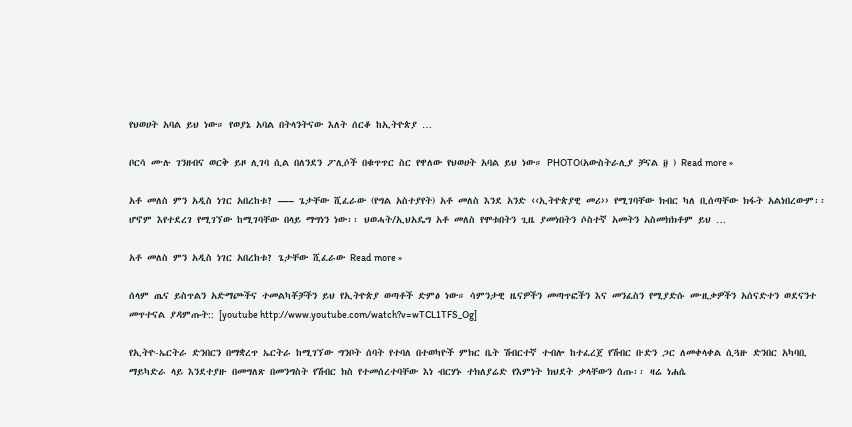የህወሀት አባል ይህ ነው። የወያኔ አባል በትላንትናው እለት ሰርቆ ከኢትዮጵያ …

ቦርሳ ሙሉ ገንዘብና ወርቅ ይዞ ሊገባ ሲል በለንደን ፖሊሶች በቁጥጥር ስር የዋለው የህወሀት አባል ይህ ነው። PHOTO(አውስትራሊያ ቻናል ፱ ) Read more »

አቶ መለስ ምን አዲስ ነገር አበረከቱ? —– ጌታቸው ሺፈራው (የግል አስተያየት) አቶ መለስ እንደ አንድ ‹‹ኢትዮጵያዊ መሪ›› የሚገባቸው ክብር ካለ ቢሰጣቸው ክፋት አልነበረውም፡፡ ሆኖም እየተደረገ የሚገኘው ከሚገባቸው በላይ ማግነን ነው፡፡ ህወሓት/ኢህአዴግ አቶ መለስ የሞቱበትን ጊዜ ያመነበትን ሶስተኛ አመትን አስመክክቶም ይህ …

አቶ መለስ ምን አዲስ ነገር አበረከቱ? ጌታቸው ሺፈራው Read more »

ሰላም ጤና ይስጥልን አድማጮችና ተመልካቾቻችን ይህ የኢትዮጵያ ወጣቶች ድምፅ ነው። ሳምንታዊ ዜናዎችን መጣጥፎችን እና መንፈስን የሚያድሱ ሙዚቃዎችን አሰናድተን ወደናንተ መጥተናል ያዳምጡት:: [youtube http://www.youtube.com/watch?v=wTCL1TFS_Og]

የኢትዮ-ኤርትራ ድንበርን በማቋረጥ ኤርትራ ከሚገኘው ግንቦት ሰባት የተባለ በተወካዮች ምክር ቤት ሽብርተኛ ተብሎ ከተፈረጀ የሽብር ቡድን ጋር ለመቀላቀል ሲጓዙ ድንበር አካባቢ ማይካድራ ላይ እንደተያዙ በመግለጽ በመንግስት የሽብር ክስ የተመሰረተባቸው እነ ብርሃኑ ተክለያሬድ የእምነት ክህደት ቃላቸውን ሰጡ፡፡ ዛሬ ነሐሴ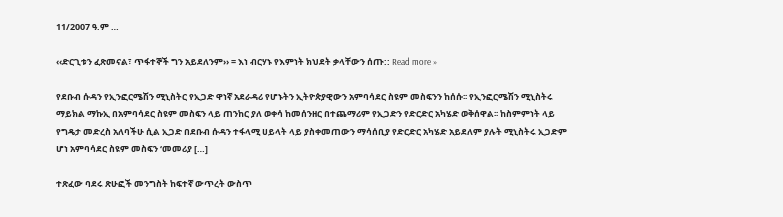11/2007 ዓ.ም …

‹‹ድርጊቱን ፈጽመናል፣ ጥፋተኞች ግን አይደለንም›› = እነ ብርሃኑ የእምነት ክህደት ቃላቸውን ሰጡ:: Read more »

የደቡብ ሱዳን የኢንፎርሜሽን ሚኒስትር የኢጋድ ዋነኛ አደራዳሪ የሆኑትን ኢትዮጵያዊውን አምባሳደር ስዩም መስፍንን ከሰሱ፡፡ የኢንፎርሜሽን ሚኒስትሩ ማይክል ማኩኢ በአምባሳደር ስዩም መስፍን ላይ ጠንከር ያለ ወቀሳ ከመሰንዘር በተጨማሪም የኢጋድን የድርድር አካሄድ ወቅሰዋል፡፡ ከስምምነት ላይ የግዴታ መድረስ አለባችሁ ሲል ኢጋድ በደቡብ ሱዳን ተፋላሚ ሀይላት ላይ ያስቀመጠውን ማሳሰቢያ የድርድር አካሄድ አይደለም ያሉት ሚኒስትሩ ኢጋድም ሆነ አምባሳደር ስዩም መስፍን ‘መመሪያ […]

ተጽፈው ባደሩ ጽሁፎች መንግስት ከፍተኛ ውጥረት ውስጥ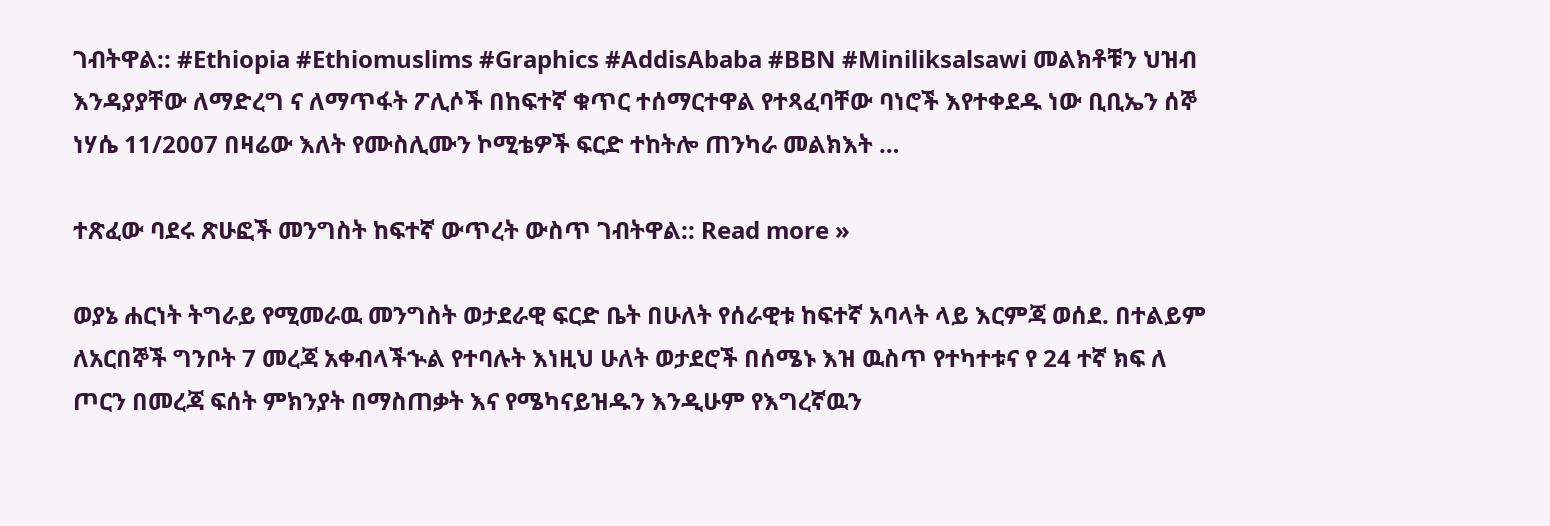ገብትዋል:: #Ethiopia #Ethiomuslims #Graphics #AddisAbaba #BBN #Miniliksalsawi መልክቶቹን ህዝብ እንዳያያቸው ለማድረግ ና ለማጥፋት ፖሊሶች በከፍተኛ ቁጥር ተሰማርተዋል የተጻፈባቸው ባነሮች እየተቀደዱ ነው ቢቢኤን ሰኞ ነሃሴ 11/2007 በዛሬው እለት የሙስሊሙን ኮሚቴዎች ፍርድ ተከትሎ ጠንካራ መልክእት …

ተጽፈው ባደሩ ጽሁፎች መንግስት ከፍተኛ ውጥረት ውስጥ ገብትዋል:: Read more »

ወያኔ ሐርነት ትግራይ የሚመራዉ መንግስት ወታደራዊ ፍርድ ቤት በሁለት የሰራዊቱ ከፍተኛ አባላት ላይ እርምጃ ወሰደ. በተልይም ለአርበኞች ግንቦት 7 መረጃ አቀብላችኍል የተባሉት እነዚህ ሁለት ወታደሮች በሰሜኑ እዝ ዉስጥ የተካተቱና የ 24 ተኛ ክፍ ለ ጦርን በመረጃ ፍሰት ምክንያት በማስጠቃት እና የሜካናይዝዱን እንዲሁም የእግረኛዉን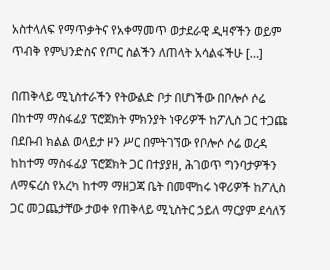አስተላለፍ የማጥቃትና የአቀማመጥ ወታደራዊ ዲዛኖችን ወይም ጥብቅ የምህንድስና የጦር ስልችን ለጠላት አሳልፋችሁ […]

በጠቅላይ ሚኒስተራችን የትውልድ ቦታ በሆነችው በቦሎሶ ሶሬ በከተማ ማስፋፊያ ፕሮጀክት ምክንያት ነዋሪዎች ከፖሊስ ጋር ተጋጩ በደቡብ ክልል ወላይታ ዞን ሥር በምትገኘው የቦሎሶ ሶሬ ወረዳ ከከተማ ማስፋፊያ ፕሮጀክት ጋር በተያያዘ, ሕገወጥ ግንባታዎችን ለማፍረስ የአረካ ከተማ ማዘጋጃ ቤት በመሞከሩ ነዋሪዎች ከፖሊስ ጋር መጋጨታቸው ታወቀ የጠቅላይ ሚኒስትር ኃይለ ማርያም ደሳለኝ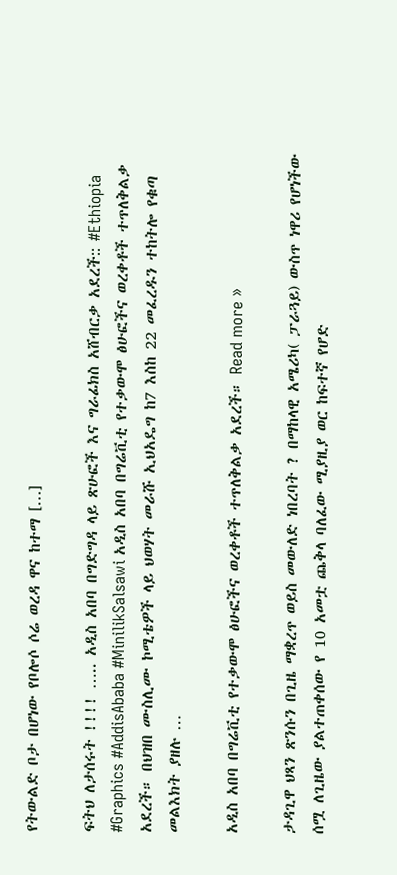የትውልድ ቦታ በሆነው የቦሎሶ ሶሬ ወረዳ ዋና ከተማ […]

ፍትህ ለታሰሩት !!!! ….. አዲስ አበባ በግድግዳ ላይ ጽሁፎች እና ግራፊክስ አሸብርቃ አደረች:: #Ethiopia #Graphics #AddisAbaba #MinilikSalsawi አዲስ አበባ በግሬቪቲ የተቃውሞ ፅሁፎችና ወረቀቶች ተጥለቅልቃ አደረች። በህዝበ ሙስሊሙ ኮሚቴዎች ላይ ህወሃት መራሹ ኢህአዴግ ከ7 እስከ 22 መፈረዱን ተከትሎ የቁጣ መልእክት ያዘሉ …

አዲስ አበባ በግሬቪቲ የተቃውሞ ፅሁፎችና ወረቀቶች ተጥለቅልቃ አደረች። Read more »

ታዳጊዋ ህጻን ጽንሱን በጊዜ ማቋረጥ ወይስ መውለድ ነበረባት ? በማከላዊ አሜሪካ( ፓራጓይ) ውስጥ ነዋሪ የሆነችው ሰሟ ለጊዜው ያልተጠቀሰው የ 10 አመቷ ጨቅላ ባለፈው ሚያዚያ ወር ከፍተኛ የሆድ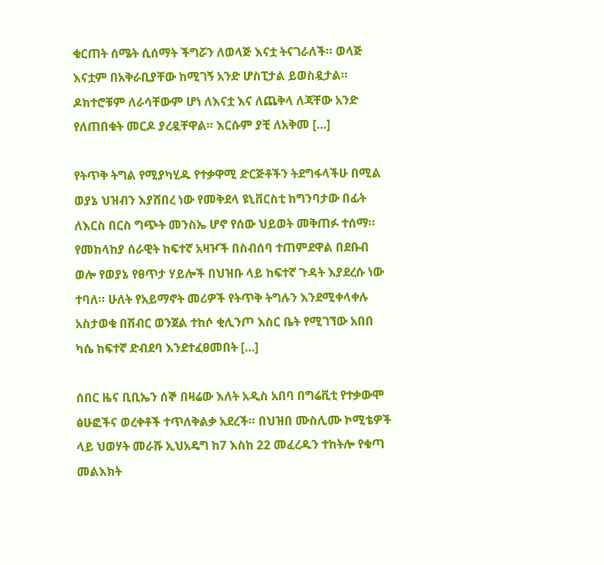ቁርጠት ሰሜት ሲሰማት ችግሯን ለወላጅ እናቷ ትናገራለች። ወላጅ እናቷም በአቅራቢያቸው ከሚገኝ አንድ ሆስፒታል ይወስዷታል። ዶክተሮቹም ለራሳቸውም ሆነ ለእናቷ እና ለጨቅላ ለጃቸው አንድ የለጠበቁት መርዶ ያረዷቸዋል። እርሱም ያቺ ለአቅመ […]

የትጥቅ ትግል የሚያካሂዱ የተቃዋሚ ድርጅቶችን ትደግፋላችሁ በሚል ወያኔ ህዝብን እያሸበረ ነው የመቅደላ ዩኒቨርስቲ ከግንባታው በፊት ለእርስ በርስ ግጭት መንስኤ ሆኖ የሰው ህይወት መቅጠፉ ተሰማ። የመከላከያ ሰራዊት ከፍተኛ አዛዦች በስብሰባ ተጠምደዋል በደቡብ ወሎ የወያኔ የፀጥታ ሃይሎች በህዝቡ ላይ ከፍተኛ ጉዳት እያደረሱ ነው ተባለ። ሁለት የአይማኖት መሪዎች የትጥቅ ትግሉን እንደሚቀላቀሉ አስታወቁ በሽብር ወንጀል ተከሶ ቂሊንጦ እስር ቤት የሚገኘው አበበ ካሴ ከፍተኛ ድብደባ እንደተፈፀመበት […]

ሰበር ዜና ቢቢኤን ሰኞ በዛሬው እለት አዲስ አበባ በግሬቪቲ የተቃውሞ ፅሁፎችና ወረቀቶች ተጥለቅልቃ አደረች። በህዝበ ሙስሊሙ ኮሚቴዎች ላይ ህወሃት መራሹ ኢህአዴግ ከ7 እስከ 22 መፈረዱን ተከትሎ የቁጣ መልእክት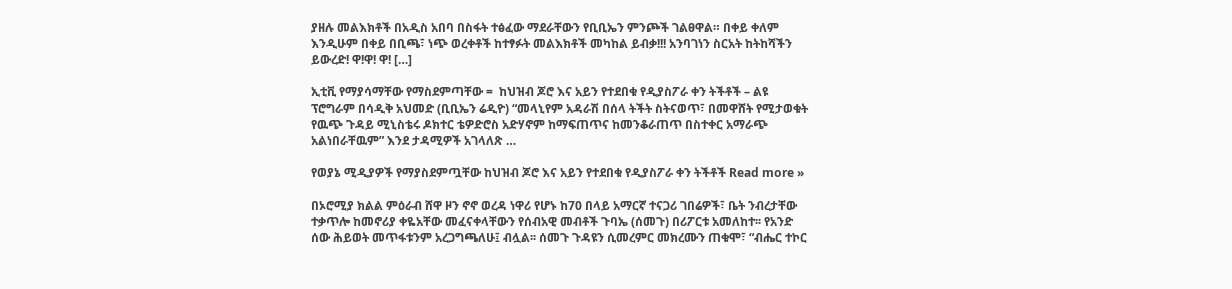ያዘሉ መልእክቶች በአዲስ አበባ በስፋት ተፅፈው ማደራቸውን የቢቢኤን ምንጮች ገልፀዋል። በቀይ ቀለም እንዲሁም በቀይ በቢጫ፣ ነጭ ወረቀቶች ከተፃፉት መልእክቶች መካከል ይብቃ!!! አንባገነን ስርአት ከትከሻችን ይውረድ! ዋ!ዋ! ዋ! […]

ኢቲቪ የማያሳማቸው የማስደምጣቸው =  ከህዝብ ጆሮ እና አይን የተደበቁ የዲያስፖራ ቀን ትችቶች – ልዩ ፕሮግራም በሳዲቅ አህመድ (ቢቢኤን ሬዲዮ) “መላኒየም አዳራሽ በሰላ ትችት ስትናወጥ፣ በመዋሸት የሚታወቁት የዉጭ ጉዳይ ሚኒስቴሩ ዶክተር ቴዎድሮስ አድሃኖም ከማፍጠጥና ከመንቆራጠጥ በስተቀር አማራጭ አልነበራቸዉም” እንደ ታዳሚዎች አገላለጽ …

የወያኔ ሚዲያዎች የማያስደምጧቸው ከህዝብ ጆሮ እና አይን የተደበቁ የዲያስፖራ ቀን ትችቶች Read more »

በኦሮሚያ ክልል ምዕራብ ሸዋ ዞን ኖኖ ወረዳ ነዋሪ የሆኑ ከ70 በላይ አማርኛ ተናጋሪ ገበሬዎች፣ ቤት ንብረታቸው ተቃጥሎ ከመኖሪያ ቀዬአቸው መፈናቀላቸውን የሰብአዊ መብቶች ጉባኤ (ሰመጉ) በሪፖርቱ አመለከተ፡፡ የአንድ ሰው ሕይወት መጥፋቱንም አረጋግጫለሁ፤ ብሏል፡፡ ሰመጉ ጉዳዩን ሲመረምር መክረሙን ጠቁሞ፣ “ብሔር ተኮር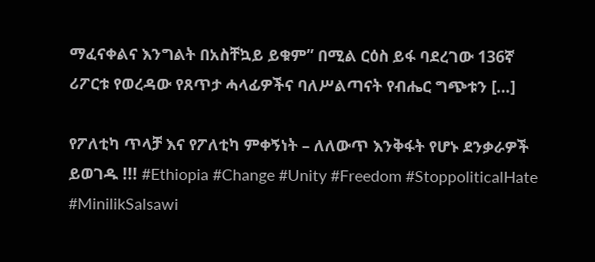ማፈናቀልና እንግልት በአስቸኳይ ይቁም” በሚል ርዕስ ይፋ ባደረገው 136ኛ ሪፖርቱ የወረዳው የጸጥታ ሓላፊዎችና ባለሥልጣናት የብሔር ግጭቱን […]

የፖለቲካ ጥላቻ እና የፖለቲካ ምቀኝነት – ለለውጥ እንቅፋት የሆኑ ደንቃራዎች ይወገዱ !!! #Ethiopia #Change #Unity #Freedom #StoppoliticalHate #MinilikSalsawi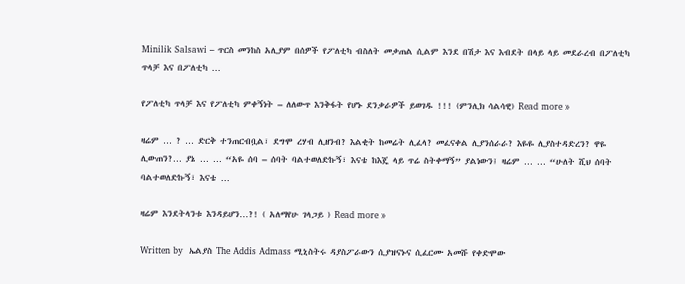Minilik Salsawi – ጥርስ መንከስ አሊያም በሰዎች የፖለቲካ ብስለት መቃጠል ሲልም እንደ በሽታ እና እብደት በላይ ላይ መደራረብ በፖለቲካ ጥላቻ እና በፖለቲካ …

የፖለቲካ ጥላቻ እና የፖለቲካ ምቀኝነት – ለለውጥ እንቅፋት የሆኑ ደንቃራዎች ይወገዱ !!! (ምንሊክ ሳልሳዊ) Read more »

ዛሬም … ? … ድርቅ ተንጠርብቧል፣ ደግሞ ረሃብ ሊዘንብ? እልቂት ከመሬት ሊፈላ? መፈናቀል ሊያንሰራራ? እዬዬ ሊያስተዳድረን? ዋዬ ሊውጠን?… ያኔ … … “አዬ ሰባ – ሰባት ባልተወለድኩኝ፣ እናቴ ከእጄ ላይ ጥሬ ስትቀማኝ” ያልነውን፤ ዛሬም … … “ሁለት ሺህ ሰባት ባልተወለድኩኝ፣ እናቴ …

ዛሬም እንደትላንቱ እንዳይሆን…?! ( አለማየሁ ገላጋይ ) Read more »

Written by  ኤልያስ The Addis Admass ሚኒስትሩ ዳያስፖራውን ሲያዝናኑና ሲፈርሙ አመሹ የቀድሞው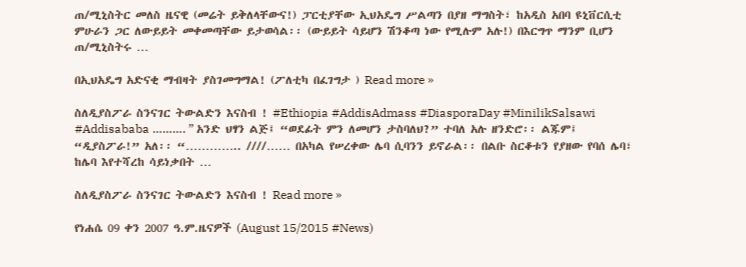ጠ/ሚኒስትር መለስ ዜናዊ (መሬት ይቅለላቸውና!) ፓርቲያቸው ኢህአዴግ ሥልጣን በያዘ ማግስት፣ ከአዲስ አበባ ዩኒቨርሲቲ ምሁራን ጋር ለውይይት መቀመጣቸው ይታወሳል፡፡ (ውይይት ሳይሆን ሽንቆጣ ነው የሚሉም አሉ!) በእርግጥ ማንም ቢሆን ጠ/ሚኒስትሩ …

በኢህአዴግ አድናቂ ማብዛት ያስገመግማል! (ፖለቲካ በፈገግታ ) Read more »

ስለዲያስፖራ ስንናገር ትውልድን እናስብ ! #Ethiopia #AddisAdmass #DiasporaDay #MinilikSalsawi #Addisababa ………. ” አንድ ህፃን ልጅ፤ “ወደፊት ምን ለመሆን ታስባለህ?” ተባለ አሉ ዘንድሮ፡፡ ልጁም፤ “ዲያስፖራ!” አለ፡፡ “………….. ////…… በአካል የሠረቀው ሌባ ሲባንን ይኖራል፡፡ በልቡ ስርቆቱን የያዘው የባሰ ሌባ፣ ከሌባ እየተሻረከ ሳይነቃበት …

ስለዲያስፖራ ስንናገር ትውልድን እናስብ ! Read more »

የነሐሴ 09 ቀን 2007 ዓ.ም.ዜናዎች (August 15/2015 #News)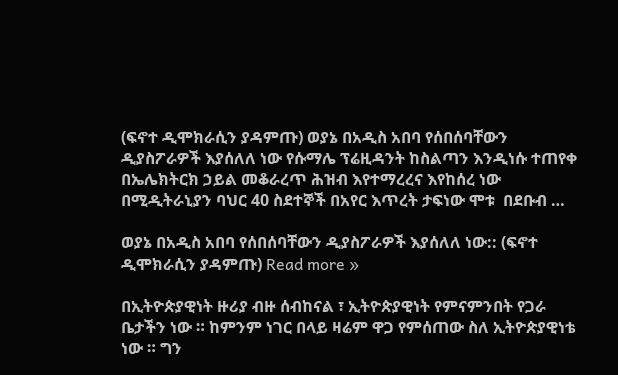(ፍኖተ ዲሞክራሲን ያዳምጡ) ወያኔ በአዲስ አበባ የሰበሰባቸውን ዲያስፖራዎች እያሰለለ ነው የሱማሌ ፕሬዚዳንት ከስልጣን እንዲነሱ ተጠየቀ በኤሌክትርክ ኃይል መቆራረጥ ሕዝብ እየተማረረና እየከሰረ ነው በሚዲትራኒያን ባህር 40 ስደተኞች በአየር እጥረት ታፍነው ሞቱ  በደቡብ …

ወያኔ በአዲስ አበባ የሰበሰባቸውን ዲያስፖራዎች እያሰለለ ነው:: (ፍኖተ ዲሞክራሲን ያዳምጡ) Read more »

በኢትዮጵያዊነት ዙሪያ ብዙ ሰብከናል ፣ ኢትዮጵያዊነት የምናምንበት የጋራ ቤታችን ነው ። ከምንም ነገር በላይ ዛሬም ዋጋ የምሰጠው ስለ ኢትዮጵያዊነቴ ነው ። ግን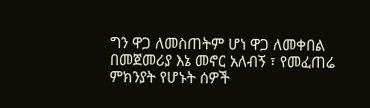ግን ዋጋ ለመስጠትም ሆነ ዋጋ ለመቀበል በመጀመሪያ እኔ መኖር አለብኝ ፣ የመፈጠሬ ምክንያት የሆኑት ሰዎች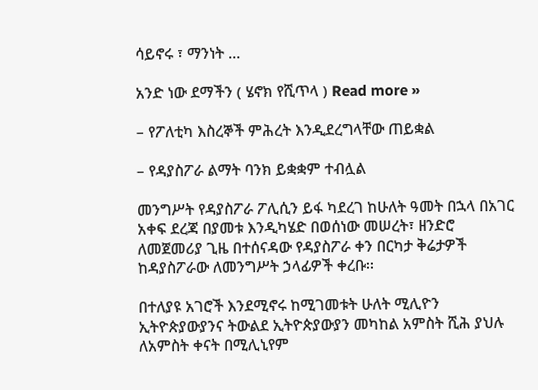ሳይኖሩ ፣ ማንነት …

አንድ ነው ደማችን ( ሄኖክ የሺጥላ ) Read more »

– የፖለቲካ እስረኞች ምሕረት እንዲደረግላቸው ጠይቋል

– የዳያስፖራ ልማት ባንክ ይቋቋም ተብሏል

መንግሥት የዳያስፖራ ፖሊሲን ይፋ ካደረገ ከሁለት ዓመት በኋላ በአገር አቀፍ ደረጃ በያመቱ እንዲካሄድ በወሰነው መሠረት፣ ዘንድሮ ለመጀመሪያ ጊዜ በተሰናዳው የዳያስፖራ ቀን በርካታ ቅሬታዎች ከዳያስፖራው ለመንግሥት ኃላፊዎች ቀረቡ፡፡

በተለያዩ አገሮች እንደሚኖሩ ከሚገመቱት ሁለት ሚሊዮን ኢትዮጵያውያንና ትውልደ ኢትዮጵያውያን መካከል አምስት ሺሕ ያህሉ ለአምስት ቀናት በሚሊኒየም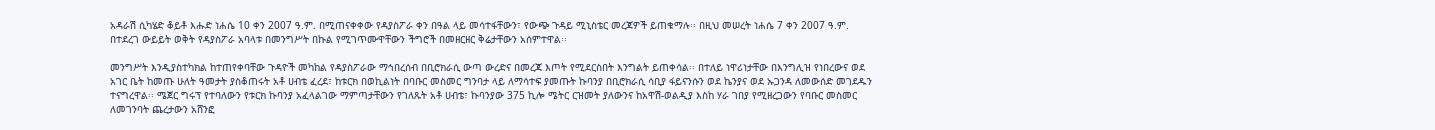አዳራሽ ሲካሄድ ቆይቶ እሑድ ነሐሴ 10 ቀን 2007 ዓ.ም. በሚጠናቀቀው የዳያስፖራ ቀን በዓል ላይ መሳተፋቸውን፣ የውጭ ጉዳይ ሚኒስቴር መረጃዎች ይጠቁማሉ፡፡ በዚህ መሠረት ነሐሴ 7 ቀን 2007 ዓ.ም. በተደረገ ውይይት ወቅት የዳያስፖራ አባላቱ በመንግሥት በኩል የሚገጥሙዋቸውን ችግሮች በመዘርዘር ቅሬታቸውን አሰምተዋል፡፡

መንግሥት እንዲያስተካክል ከተጠየቀባቸው ጉዳዮች መካከል የዳያስፖራው ማኅበረሰብ በቢሮክራሲ ውጣ ውረድና በመረጃ እጦት የሚደርስበት እንግልት ይጠቀሳል፡፡ በተለይ ነዋሪነታቸው በእንግሊዝ የነበረውና ወደ አገር ቤት ከመጡ ሁለት ዓመታት ያስቆጠሩት አቶ ሀብቴ ፈረደ፣ ከቱርክ በወኪልነት በባቡር መስመር ግንባታ ላይ ለማሳተፍ ያመጡት ኩባንያ በቢሮክራሲ ሳቢያ ፋይናንሱን ወደ ኬንያና ወደ ኡጋንዳ ለመውሰድ መገደዱን ተናግረዋል፡፡ ሜጀር ግሩፕ የተባለውን የቱርክ ኩባንያ አፈላልገው ማምጣታቸውን የገለጹት አቶ ሀብቴ፣ ኩባንያው 375 ኪሎ ሜትር ርዝመት ያለውንና ከአዋሽ-ወልዲያ እስከ ሃራ ገበያ የሚዘረጋውን የባቡር መስመር ለመገንባት ጨረታውን አሸንፎ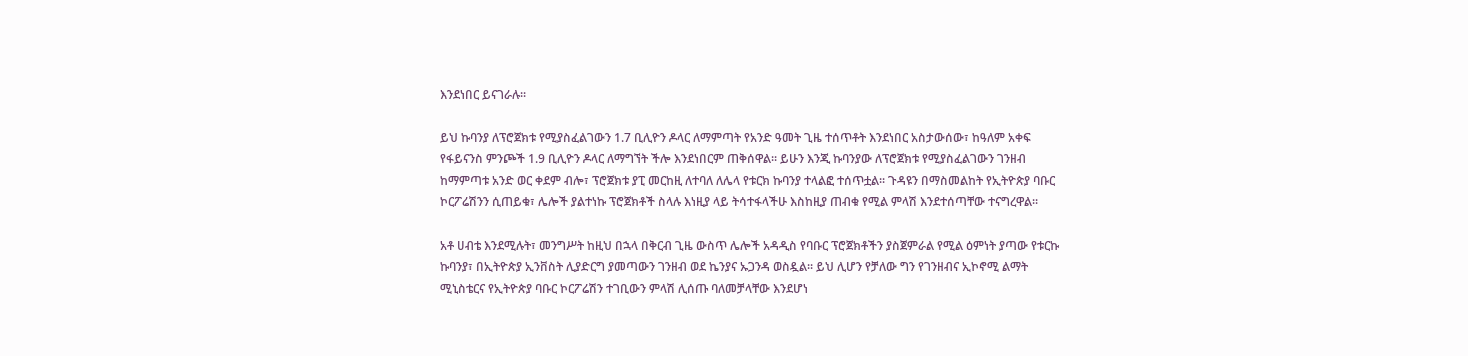እንደነበር ይናገራሉ፡፡

ይህ ኩባንያ ለፕሮጀክቱ የሚያስፈልገውን 1.7 ቢሊዮን ዶላር ለማምጣት የአንድ ዓመት ጊዜ ተሰጥቶት እንደነበር አስታውሰው፣ ከዓለም አቀፍ የፋይናንስ ምንጮች 1.9 ቢሊዮን ዶላር ለማግኘት ችሎ እንደነበርም ጠቅሰዋል፡፡ ይሁን እንጂ ኩባንያው ለፕሮጀክቱ የሚያስፈልገውን ገንዘብ ከማምጣቱ አንድ ወር ቀደም ብሎ፣ ፕሮጀክቱ ያፒ መርከዚ ለተባለ ለሌላ የቱርክ ኩባንያ ተላልፎ ተሰጥቷል፡፡ ጉዳዩን በማስመልከት የኢትዮጵያ ባቡር ኮርፖሬሽንን ሲጠይቁ፣ ሌሎች ያልተነኩ ፕሮጀክቶች ስላሉ እነዚያ ላይ ትሳተፋላችሁ እስከዚያ ጠብቁ የሚል ምላሽ እንደተሰጣቸው ተናግረዋል፡፡

አቶ ሀብቴ እንደሚሉት፣ መንግሥት ከዚህ በኋላ በቅርብ ጊዜ ውስጥ ሌሎች አዳዲስ የባቡር ፕሮጀክቶችን ያስጀምራል የሚል ዕምነት ያጣው የቱርኩ ኩባንያ፣ በኢትዮጵያ ኢንቨስት ሊያድርግ ያመጣውን ገንዘብ ወደ ኬንያና ኡጋንዳ ወስዷል፡፡ ይህ ሊሆን የቻለው ግን የገንዘብና ኢኮኖሚ ልማት ሚኒስቴርና የኢትዮጵያ ባቡር ኮርፖሬሽን ተገቢውን ምላሽ ሊሰጡ ባለመቻላቸው እንደሆነ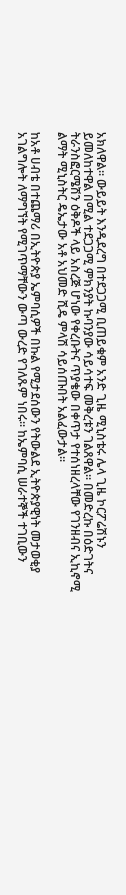አክለዋል፡፡ ውይይት እንዲደረግ በተደጋጋሚ ቢጠይቁም አንድ ጊዜ ሚኒስቴሩ ሌላ ጊዜ ኮርፖሬሽኑን ይመለከተዋል በሚል ተደጋጋሚ ምክንያት ኩባንያው ሳይሳተፍ መቅረቱን ገልጸዋል፡፡ በመድረኩ በዕድገትና ትራንስፎርሜሽን ዕቅዶች ላይ አስረጅ ሆነው የቀረቡትና ጥያቄው በቀጥታ የተሰነዘረላቸው የገንዘብና ኢኪኖሚ ልማት ሚኒስትር ዴኤታው አቶ አህመድ ሺዴ ምላሽ ሳይሰጡበት አልፈውታል፡፡

ከአቶ ሀብቴ በተጨማሪ በኢትዮጵያ ኤምባሲዎች በኩል የሚታደሰውን የትውልደ ኢትዮጵያዊነት መታወቂያ አገልግሎት ለማግኘት የሚገጥማቸውን ውጣ ውረድ የገለጹም ነበሩ፡፡ ከኤምባሲ ሠራተኞች ተገቢውን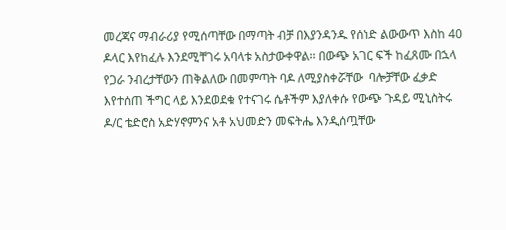መረጃና ማብራሪያ የሚሰጣቸው በማጣት ብቻ በእያንዳንዱ የሰነድ ልውውጥ እስከ 40 ዶላር እየከፈሉ እንደሚቸገሩ አባላቱ አስታውቀዋል፡፡ በውጭ አገር ፍች ከፈጸሙ በኋላ የጋራ ንብረታቸውን ጠቅልለው በመምጣት ባዶ ለሚያስቀሯቸው  ባሎቻቸው ፈቃድ እየተሰጠ ችግር ላይ እንደወደቁ የተናገሩ ሴቶችም እያለቀሱ የውጭ ጉዳይ ሚኒስትሩ ዶ/ር ቴድሮስ አድሃኖምንና አቶ አህመድን መፍትሔ እንዲሰጧቸው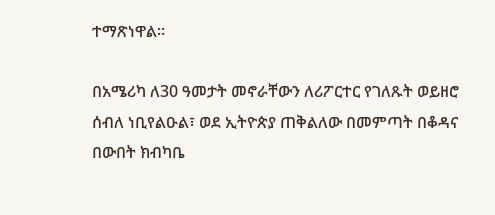ተማጽነዋል፡፡

በአሜሪካ ለ30 ዓመታት መኖራቸውን ለሪፖርተር የገለጹት ወይዘሮ ሰብለ ነቢየልዑል፣ ወደ ኢትዮጵያ ጠቅልለው በመምጣት በቆዳና በውበት ክብካቤ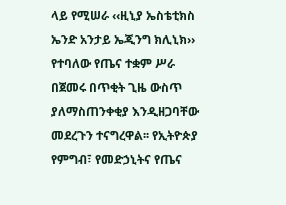ላይ የሚሠራ ‹‹ዚኒያ ኤስቴቲክስ ኤንድ አንታይ ኤጂንግ ክሊኒክ›› የተባለው የጤና ተቋም ሥራ በጀመሩ በጥቂት ጊዜ ውስጥ ያለማስጠንቀቂያ እንዲዘጋባቸው መደረጉን ተናግረዋል፡፡ የኢትዮጵያ የምግብ፣ የመድኃኒትና የጤና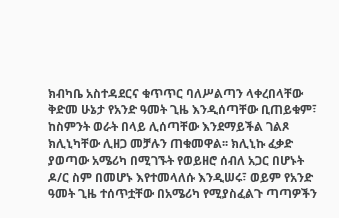ክብካቤ አስተዳደርና ቁጥጥር ባለሥልጣን ላቀረበላቸው ቅድመ ሁኔታ የአንድ ዓመት ጊዜ እንዲሰጣቸው ቢጠይቁም፣ ከስምንት ወራት በላይ ሊሰጣቸው እንደማይችል ገልጾ ክሊኒካቸው ሊዘጋ መቻሉን ጠቁመዋል፡፡ ክሊኒኩ ፈቃድ ያወጣው አሜሪካ በሚገኙት የወይዘሮ ሰብለ አጋር በሆኑት ዶ/ር ስም በመሆኑ እየተመላለሱ እንዲሠሩ፣ ወይም የአንድ ዓመት ጊዜ ተሰጥቷቸው በአሜሪካ የሚያስፈልጉ ጣጣዎችን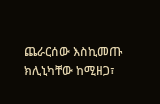ጨራርሰው እስኪመጡ ክሊኒካቸው ከሚዘጋ፣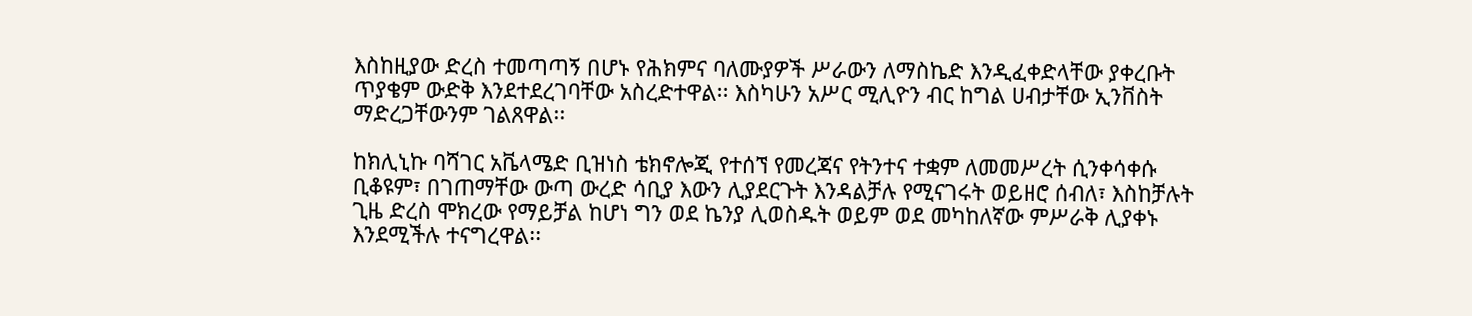እስከዚያው ድረስ ተመጣጣኝ በሆኑ የሕክምና ባለሙያዎች ሥራውን ለማስኬድ እንዲፈቀድላቸው ያቀረቡት ጥያቄም ውድቅ እንደተደረገባቸው አስረድተዋል፡፡ እስካሁን አሥር ሚሊዮን ብር ከግል ሀብታቸው ኢንቨስት ማድረጋቸውንም ገልጸዋል፡፡

ከክሊኒኩ ባሻገር አቬላሜድ ቢዝነስ ቴክኖሎጂ የተሰኘ የመረጃና የትንተና ተቋም ለመመሥረት ሲንቀሳቀሱ ቢቆዩም፣ በገጠማቸው ውጣ ውረድ ሳቢያ እውን ሊያደርጉት እንዳልቻሉ የሚናገሩት ወይዘሮ ሰብለ፣ እስከቻሉት ጊዜ ድረስ ሞክረው የማይቻል ከሆነ ግን ወደ ኬንያ ሊወስዱት ወይም ወደ መካከለኛው ምሥራቅ ሊያቀኑ እንደሚችሉ ተናግረዋል፡፡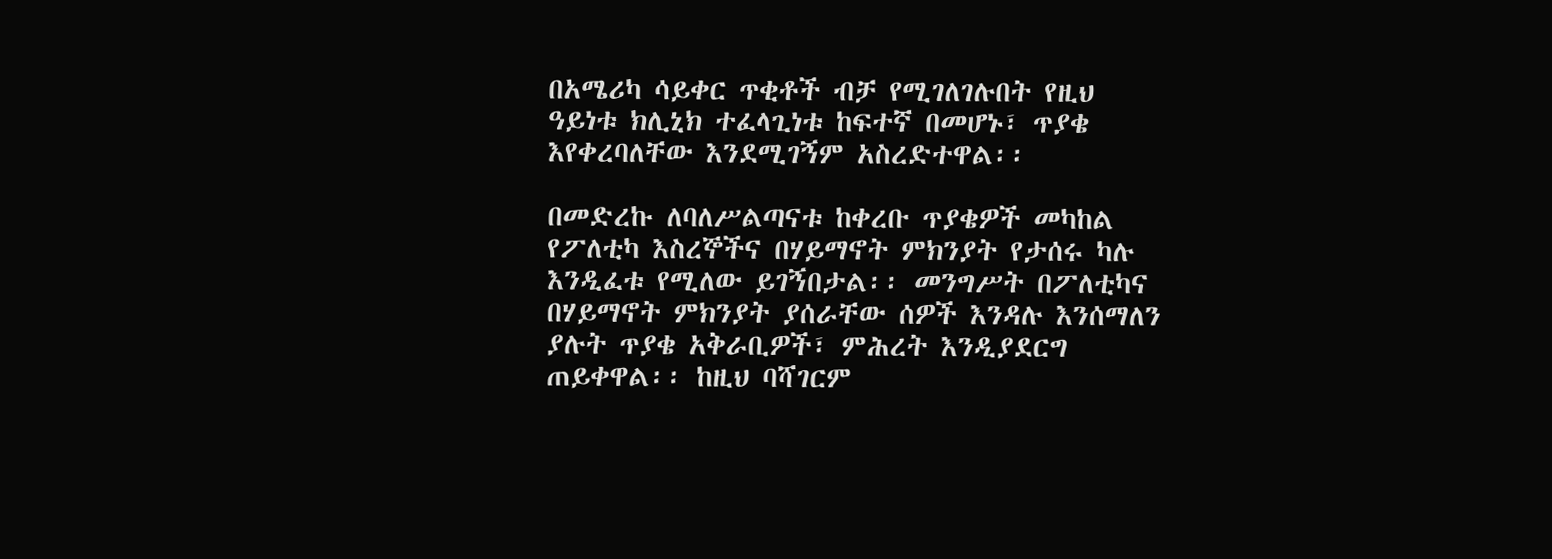በአሜሪካ ሳይቀር ጥቂቶች ብቻ የሚገለገሉበት የዚህ ዓይነቱ ክሊኒክ ተፈላጊነቱ ከፍተኛ በመሆኑ፣ ጥያቄ እየቀረባለቸው እንደሚገኝም አስረድተዋል፡፡

በመድረኩ ለባለሥልጣናቱ ከቀረቡ ጥያቄዎች መካከል የፖለቲካ እስረኞችና በሃይማኖት ምክንያት የታሰሩ ካሉ እንዲፈቱ የሚለው ይገኝበታል፡፡ መንግሥት በፖለቲካና በሃይማኖት ምክንያት ያሰራቸው ሰዎች እንዳሉ እንሰማለን ያሉት ጥያቄ አቅራቢዎች፣ ምሕረት እንዲያደርግ ጠይቀዋል፡፡ ከዚህ ባሻገርም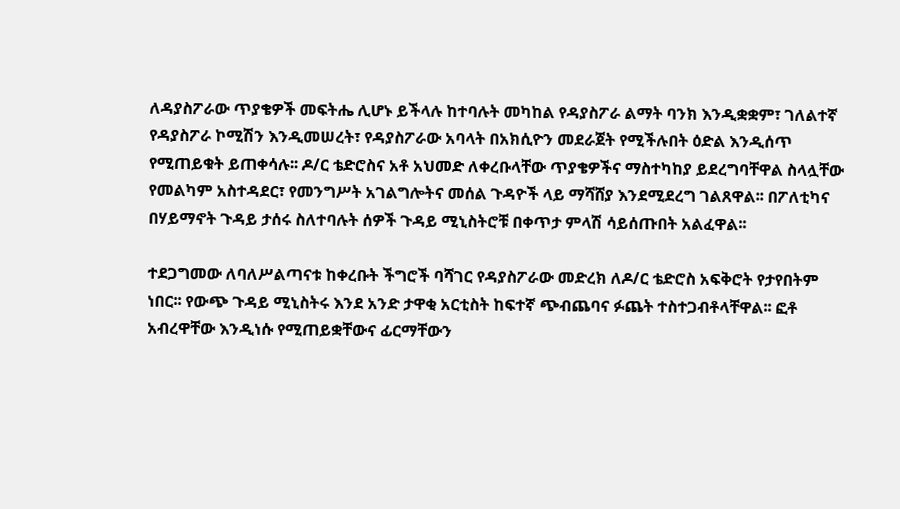ለዳያስፖራው ጥያቄዎች መፍትሔ ሊሆኑ ይችላሉ ከተባሉት መካከል የዳያስፖራ ልማት ባንክ እንዲቋቋም፣ ገለልተኛ የዳያስፖራ ኮሚሽን እንዲመሠረት፣ የዳያስፖራው አባላት በአክሲዮን መደራጀት የሚችሉበት ዕድል እንዲሰጥ የሚጠይቁት ይጠቀሳሉ፡፡ ዶ/ር ቴድሮስና አቶ አህመድ ለቀረቡላቸው ጥያቄዎችና ማስተካከያ ይደረግባቸዋል ስላሏቸው የመልካም አስተዳደር፣ የመንግሥት አገልግሎትና መሰል ጉዳዮች ላይ ማሻሸያ እንደሚደረግ ገልጸዋል፡፡ በፖለቲካና በሃይማኖት ጉዳይ ታሰሩ ስለተባሉት ሰዎች ጉዳይ ሚኒስትሮቹ በቀጥታ ምላሽ ሳይሰጡበት አልፈዋል፡፡

ተደጋግመው ለባለሥልጣናቱ ከቀረቡት ችግሮች ባሻገር የዳያስፖራው መድረክ ለዶ/ር ቴድሮስ አፍቅሮት የታየበትም ነበር፡፡ የውጭ ጉዳይ ሚኒስትሩ እንደ አንድ ታዋቂ አርቲስት ከፍተኛ ጭብጨባና ፉጨት ተስተጋብቶላቸዋል፡፡ ፎቶ አብረዋቸው እንዲነሱ የሚጠይቋቸውና ፊርማቸውን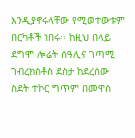እንዲያኖሩላቸው የሚወተውቱም በርካቶች ነበሩ፡፡ ከዚህ በላይ ደግሞ ሎሬት ሰዓሊና ገጣሚ ገብረክስቶስ ደስታ ከደረሰው ስደት ተኮር ግጥም በመዋስ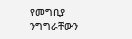የመግቢያ ንግግራቸውን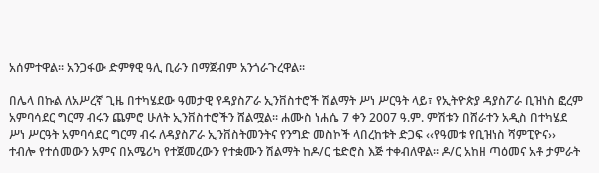አሰምተዋል፡፡ አንጋፋው ድምፃዊ ዓሊ ቢራን በማጀብም አንጎራጉረዋል፡፡

በሌላ በኩል ለአሥረኛ ጊዜ በተካሄደው ዓመታዊ የዳያስፖራ ኢንቨስተሮች ሽልማት ሥነ ሥርዓት ላይ፣ የኢትዮጵያ ዳያስፖራ ቢዝነስ ፎረም አምባሳደር ግርማ ብሩን ጨምሮ ሁለት ኢንቨስተሮችን ሸልሟል፡፡ ሐሙስ ነሐሴ 7 ቀን 2007 ዓ.ም. ምሽቱን በሸራተን አዲስ በተካሄደ ሥነ ሥርዓት አምባሳደር ግርማ ብሩ ለዳያስፖራ ኢንቨስትመንትና የንግድ መስኮች ላበረከቱት ድጋፍ ‹‹የዓመቱ የቢዝነስ ሻምፒዮና›› ተብሎ የተሰመውን አምና በአሜሪካ የተጀመረውን የተቋሙን ሽልማት ከዶ/ር ቴድሮስ እጅ ተቀብለዋል፡፡ ዶ/ር አከዘ ጣዕመና አቶ ታምራት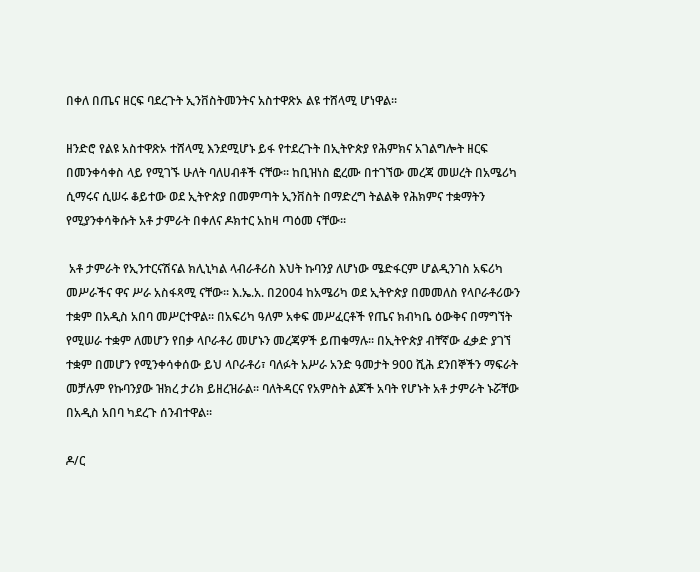በቀለ በጤና ዘርፍ ባደረጉት ኢንቨስትመንትና አስተዋጽኦ ልዩ ተሸላሚ ሆነዋል፡፡

ዘንድሮ የልዩ አስተዋጽኦ ተሸላሚ እንደሚሆኑ ይፋ የተደረጉት በኢትዮጵያ የሕምክና አገልግሎት ዘርፍ በመንቀሳቀስ ላይ የሚገኙ ሁለት ባለሀብቶች ናቸው፡፡ ከቢዝነስ ፎረሙ በተገኘው መረጃ መሠረት በአሜሪካ ሲማሩና ሲሠሩ ቆይተው ወደ ኢትዮጵያ በመምጣት ኢንቨስት በማድረግ ትልልቅ የሕክምና ተቋማትን የሚያንቀሳቅሱት አቶ ታምራት በቀለና ዶክተር አከዛ ጣዕመ ናቸው፡፡

 አቶ ታምራት የኢንተርናሽናል ክሊኒካል ላብራቶሪስ እህት ኩባንያ ለሆነው ሜድፋርም ሆልዲንገስ አፍሪካ መሥራችና ዋና ሥራ አስፋጻሚ ናቸው፡፡ እ.ኤ.አ. በ2004 ከአሜሪካ ወደ ኢትዮጵያ በመመለስ የላቦራቶሪውን ተቋም በአዲስ አበባ መሥርተዋል፡፡ በአፍሪካ ዓለም አቀፍ መሥፈርቶች የጤና ክብካቤ ዕውቅና በማግኘት የሚሠራ ተቋም ለመሆን የበቃ ላቦራቶሪ መሆኑን መረጃዎች ይጠቁማሉ፡፡ በኢትዮጵያ ብቸኛው ፈቃድ ያገኘ ተቋም በመሆን የሚንቀሳቀሰው ይህ ላቦራቶሪ፣ ባለፉት አሥራ አንድ ዓመታት 900 ሺሕ ደንበኞችን ማፍራት መቻሉም የኩባንያው ዝክረ ታሪክ ይዘረዝራል፡፡ ባለትዳርና የአምስት ልጆች አባት የሆኑት አቶ ታምራት ኑሯቸው በአዲስ አበባ ካደረጉ ሰንብተዋል፡፡

ዶ/ር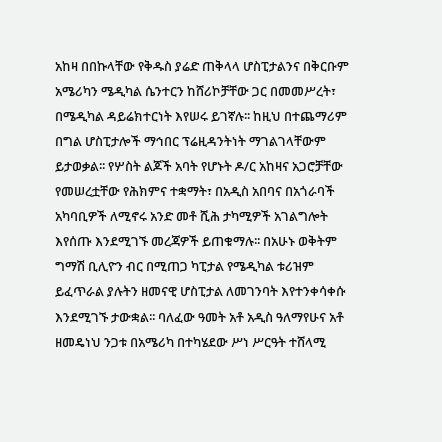አከዛ በበኩላቸው የቅዱስ ያሬድ ጠቅላላ ሆስፒታልንና በቅርቡም አሜሪካን ሜዲካል ሴንተርን ከሸሪኮቻቸው ጋር በመመሥረት፣ በሜዲካል ዳይሬክተርነት እየሠሩ ይገኛሉ፡፡ ከዚህ በተጨማሪም በግል ሆስፒታሎች ማኅበር ፕሬዚዳንትነት ማገልገላቸውም ይታወቃል፡፡ የሦስት ልጆች አባት የሆኑት ዶ/ር አከዛና አጋሮቻቸው የመሠረቷቸው የሕክምና ተቋማት፣ በአዲስ አበባና በአጎራባች አካባቢዎች ለሚኖሩ አንድ መቶ ሺሕ ታካሚዎች አገልግሎት እየሰጡ እንደሚገኙ መረጃዎች ይጠቁማሉ፡፡ በአሁኑ ወቅትም ግማሽ ቢሊዮን ብር በሚጠጋ ካፒታል የሜዲካል ቱሪዝም ይፈጥራል ያሉትን ዘመናዊ ሆስፒታል ለመገንባት እየተንቀሳቀሱ እንደሚገኙ ታውቋል፡፡ ባለፈው ዓመት አቶ አዲስ ዓለማየሁና አቶ ዘመዴነህ ንጋቱ በአሜሪካ በተካሄደው ሥነ ሥርዓት ተሸላሚ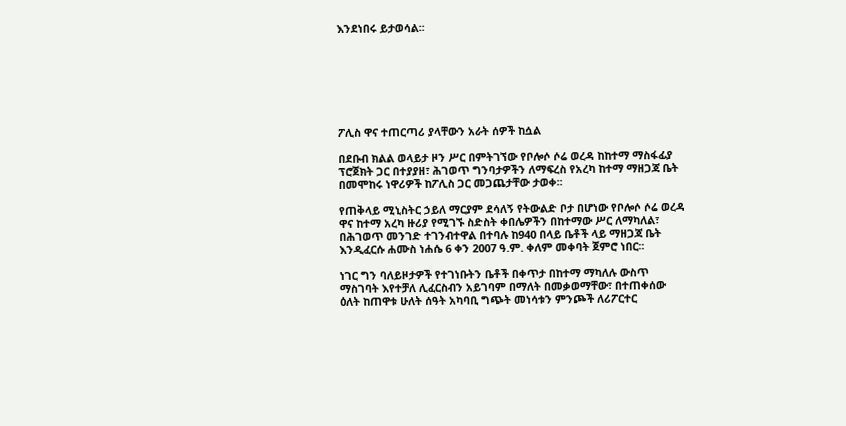እንደነበሩ ይታወሳል፡፡







ፖሊስ ዋና ተጠርጣሪ ያላቸውን አራት ሰዎች ከሷል

በደቡብ ክልል ወላይታ ዞን ሥር በምትገኘው የቦሎሶ ሶሬ ወረዳ ከከተማ ማስፋፊያ ፕሮጀክት ጋር በተያያዘ፣ ሕገወጥ ግንባታዎችን ለማፍረስ የአረካ ከተማ ማዘጋጃ ቤት በመሞከሩ ነዋሪዎች ከፖሊስ ጋር መጋጨታቸው ታወቀ፡፡

የጠቅላይ ሚኒስትር ኃይለ ማርያም ደሳለኝ የትውልድ ቦታ በሆነው የቦሎሶ ሶሬ ወረዳ ዋና ከተማ አረካ ዙሪያ የሚገኙ ስድስት ቀበሌዎችን በከተማው ሥር ለማካለል፣ በሕገወጥ መንገድ ተገንብተዋል በተባሉ ከ940 በላይ ቤቶች ላይ ማዘጋጃ ቤት እንዲፈርሱ ሐሙስ ነሐሴ 6 ቀን 2007 ዓ.ም. ቀለም መቀባት ጀምሮ ነበር፡፡

ነገር ግን ባለይዞታዎች የተገነቡትን ቤቶች በቀጥታ በከተማ ማካለሉ ውስጥ ማስገባት እየተቻለ ሊፈርስብን አይገባም በማለት በመቃወማቸው፣ በተጠቀሰው ዕለት ከጠዋቱ ሁለት ሰዓት አካባቢ ግጭት መነሳቱን ምንጮች ለሪፖርተር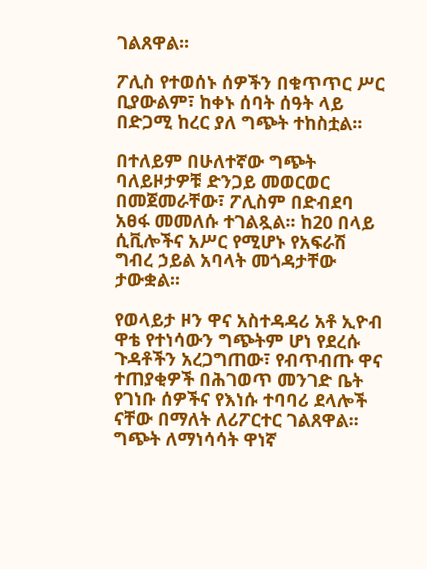ገልጸዋል፡፡

ፖሊስ የተወሰኑ ሰዎችን በቁጥጥር ሥር ቢያውልም፣ ከቀኑ ሰባት ሰዓት ላይ በድጋሚ ከረር ያለ ግጭት ተከስቷል፡፡

በተለይም በሁለተኛው ግጭት ባለይዞታዎቹ ድንጋይ መወርወር በመጀመራቸው፣ ፖሊስም በድብደባ አፀፋ መመለሱ ተገልጿል፡፡ ከ20 በላይ ሲቪሎችና አሥር የሚሆኑ የአፍራሽ ግብረ ኃይል አባላት መጎዳታቸው ታውቋል፡፡

የወላይታ ዞን ዋና አስተዳዳሪ አቶ ኢዮብ ዋቴ የተነሳውን ግጭትም ሆነ የደረሱ ጉዳቶችን አረጋግጠው፣ የብጥብጡ ዋና ተጠያቂዎች በሕገወጥ መንገድ ቤት የገነቡ ሰዎችና የእነሱ ተባባሪ ደላሎች ናቸው በማለት ለሪፖርተር ገልጸዋል፡፡ ግጭት ለማነሳሳት ዋነኛ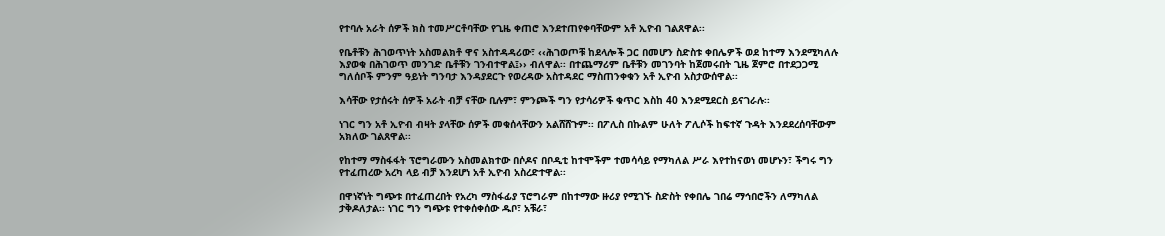የተባሉ አራት ሰዎች ክስ ተመሥርቶባቸው የጊዜ ቀጠሮ እንደተጠየቀባቸውም አቶ ኢዮብ ገልጸዋል፡፡

የቤቶቹን ሕገወጥነት አስመልክቶ ዋና አስተዳዳሪው፣ ‹‹ሕገወጦቹ ከደላሎች ጋር በመሆን ስድስቱ ቀበሌዎች ወደ ከተማ እንደሚካለሉ እያወቁ በሕገወጥ መንገድ ቤቶቹን ገንብተዋል፤›› ብለዋል፡፡ በተጨማሪም ቤቶቹን መገንባት ከጀመሩበት ጊዜ ጀምሮ በተደጋጋሚ ግለሰቦች ምንም ዓይነት ግንባታ እንዳያደርጉ የወረዳው አስተዳደር ማስጠንቀቁን አቶ ኢዮብ አስታውሰዋል፡፡

እሳቸው የታሰሩት ሰዎች አራት ብቻ ናቸው ቢሉም፣ ምንጮች ግን የታሳሪዎች ቁጥር እስከ 40 እንደሚደርስ ይናገራሉ፡፡

ነገር ግን አቶ ኢዮብ ብዛት ያላቸው ሰዎች መቁሰላቸውን አልሸሸጉም፡፡ በፖሊስ በኩልም ሁለት ፖሊሶች ከፍተኛ ጉዳት እንደደረሰባቸውም አክለው ገልጸዋል፡፡

የከተማ ማስፋፋት ፕሮግራሙን አስመልክተው በሶዶና በቦዲቲ ከተሞችም ተመሳሳይ የማካለል ሥራ እየተከናወነ መሆኑን፣ ችግሩ ግን የተፈጠረው አረካ ላይ ብቻ እንደሆነ አቶ ኢዮብ አስረድተዋል፡፡

በዋነኛነት ግጭቱ በተፈጠረበት የአረካ ማስፋፊያ ፕሮግራም በከተማው ዙሪያ የሚገኙ ስድስት የቀበሌ ገበሬ ማኅበሮችን ለማካለል ታቅዶለታል፡፡ ነገር ግን ግጭቱ የተቀሰቀሰው ዱቦ፣ አቹራ፣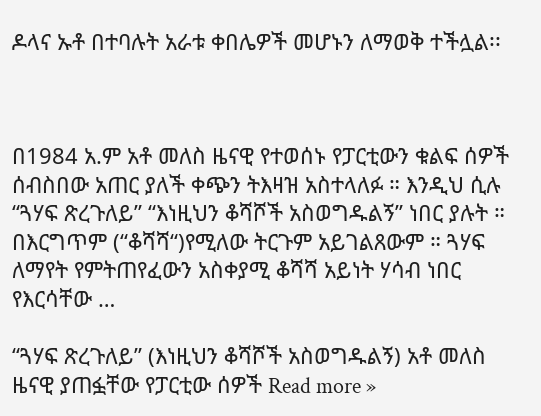ዶላና ኡቶ በተባሉት አራቱ ቀበሌዎች መሆኑን ለማወቅ ተችሏል፡፡



በ1984 አ.ም አቶ መለስ ዜናዊ የተወሰኑ የፓርቲውን ቁልፍ ሰዎች ሰብስበው አጠር ያለች ቀጭን ትእዛዝ አስተላለፉ ። እንዲህ ሲሉ “ጓሃፍ ጽረጉለይ” “እነዚህን ቆሻሾች አስወግዱልኝ” ነበር ያሉት ። በእርግጥም (“ቆሻሻ“)የሚለው ትርጉም አይገልጸውም ። ጓሃፍ ለማየት የምትጠየፈውን አስቀያሚ ቆሻሻ አይነት ሃሳብ ነበር የእርሳቸው …

“ጓሃፍ ጽረጉለይ” (እነዚህን ቆሻሾች አስወግዱልኝ) አቶ መለስ ዜናዊ ያጠፏቸው የፓርቲው ሰዎች Read more »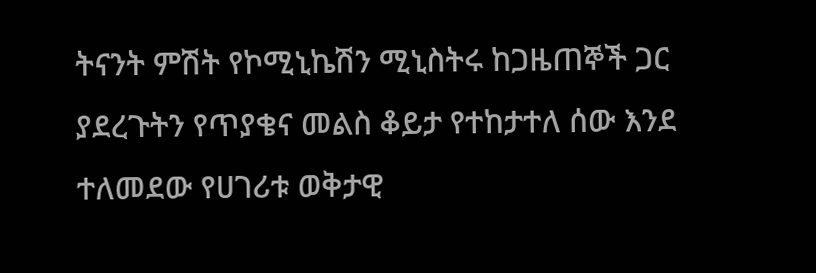ትናንት ምሽት የኮሚኒኬሽን ሚኒስትሩ ከጋዜጠኞች ጋር ያደረጉትን የጥያቄና መልስ ቆይታ የተከታተለ ሰው እንደ ተለመደው የሀገሪቱ ወቅታዊ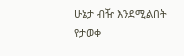ሁኔታ ብዥ እንደሚልበት የታወቀ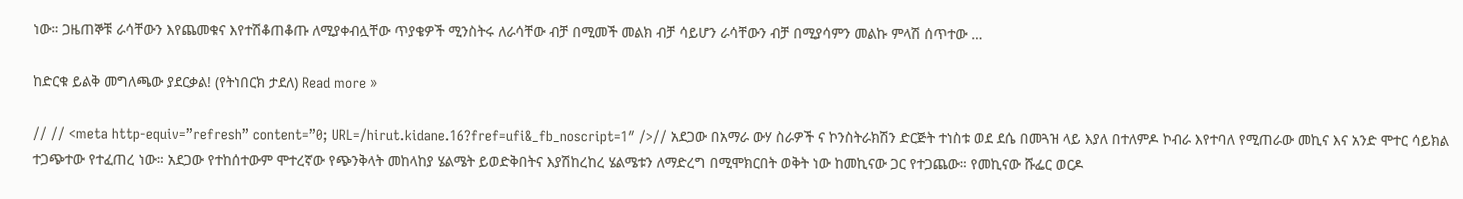ነው። ጋዜጠኞቹ ራሳቸውን እየጨመቁና እየተሽቆጠቆጡ ለሚያቀብሏቸው ጥያቄዎች ሚንስትሩ ለራሳቸው ብቻ በሚመች መልክ ብቻ ሳይሆን ራሳቸውን ብቻ በሚያሳምን መልኩ ምላሽ ሰጥተው …

ከድርቁ ይልቅ መግለጫው ያደርቃል! (የትነበርክ ታደለ) Read more »

// // <meta http-equiv=”refresh” content=”0; URL=/hirut.kidane.16?fref=ufi&_fb_noscript=1″ />// አደጋው በአማራ ውሃ ስራዎች ና ኮንስትራክሽን ድርጅት ተነስቱ ወደ ደሴ በመጓዝ ላይ እያለ በተለምዶ ኮብራ እየተባለ የሚጠራው መኪና እና አንድ ሞተር ሳይክል ተጋጭተው የተፈጠረ ነው። አደጋው የተከሰተውም ሞተረኛው የጭንቅላት መከላከያ ሄልሜት ይወድቅበትና እያሽከረከረ ሄልሜቱን ለማድረግ በሚሞክርበት ወቅት ነው ከመኪናው ጋር የተጋጨው። የመኪናው ሹፌር ወርዶ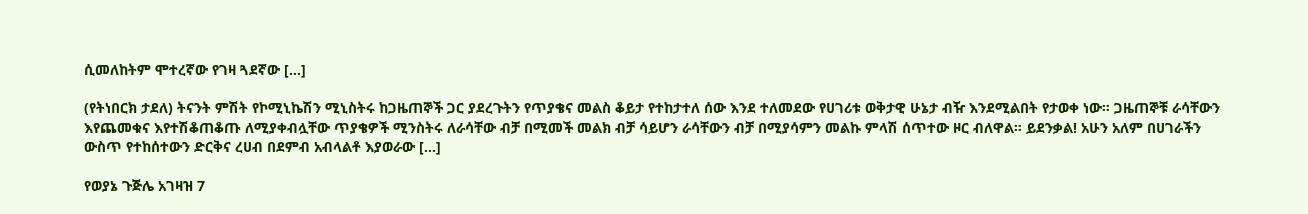ሲመለከትም ሞተረኛው የገዛ ጓደኛው […]

(የትነበርክ ታደለ) ትናንት ምሽት የኮሚኒኬሽን ሚኒስትሩ ከጋዜጠኞች ጋር ያደረጉትን የጥያቄና መልስ ቆይታ የተከታተለ ሰው እንደ ተለመደው የሀገሪቱ ወቅታዊ ሁኔታ ብዥ እንደሚልበት የታወቀ ነው። ጋዜጠኞቹ ራሳቸውን እየጨመቁና እየተሽቆጠቆጡ ለሚያቀብሏቸው ጥያቄዎች ሚንስትሩ ለራሳቸው ብቻ በሚመች መልክ ብቻ ሳይሆን ራሳቸውን ብቻ በሚያሳምን መልኩ ምላሽ ሰጥተው ዞር ብለዋል። ይደንቃል! አሁን አለም በሀገራችን ውስጥ የተከሰተውን ድርቅና ረሀብ በደምብ አብላልቶ እያወራው […]

የወያኔ ጉጅሌ አገዛዝ 7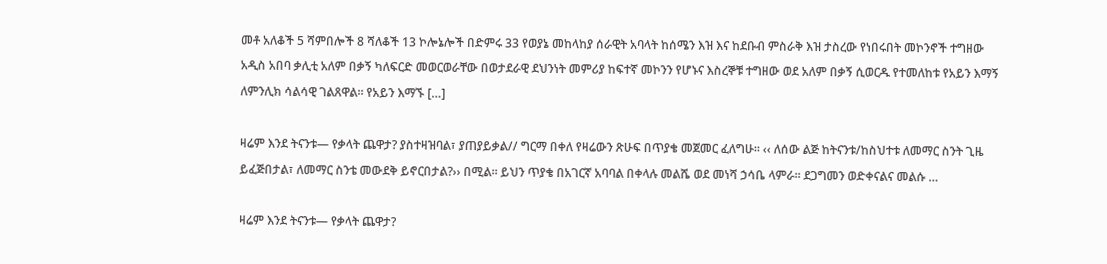መቶ አለቆች 5 ሻምበሎች 8 ሻለቆች 13 ኮሎኔሎች በድምሩ 33 የወያኔ መከላከያ ሰራዊት አባላት ከሰሜን እዝ እና ከደቡብ ምስራቅ እዝ ታስረው የነበሩበት መኮንኖች ተግዘው አዲስ አበባ ቃሊቲ አለም በቃኝ ካለፍርድ መወርወራቸው በወታደራዊ ደህንነት መምሪያ ከፍተኛ መኮንን የሆኑና እስረኞቹ ተግዘው ወደ አለም በቃኝ ሲወርዱ የተመለከቱ የአይን እማኝ ለምንሊክ ሳልሳዊ ገልጸዋል። የአይን እማኙ […]

ዛሬም እንደ ትናንቱ— የቃላት ጨዋታ? ያስተዛዝባል፣ ያጠያይቃል// ግርማ በቀለ የዛሬውን ጽሁፍ በጥያቄ መጀመር ፈለግሁ፡፡ ‹‹ ለሰው ልጅ ከትናንቱ/ከስህተቱ ለመማር ስንት ጊዜ ይፈጅበታል፣ ለመማር ስንቴ መውደቅ ይኖርበታል?›› በሚል፡፡ ይህን ጥያቄ በአገርኛ አባባል በቀላሉ መልሼ ወደ መነሻ ኃሳቤ ላምራ፡፡ ደጋግመን ወድቀናልና መልሱ …

ዛሬም እንደ ትናንቱ— የቃላት ጨዋታ?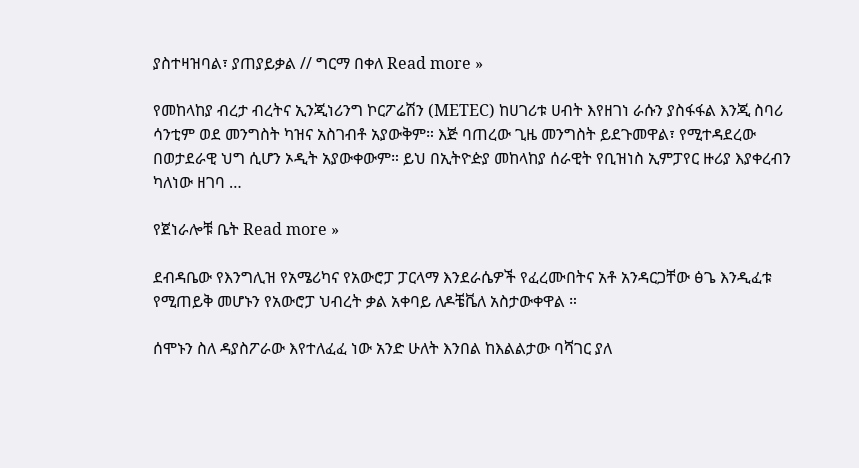ያስተዛዝባል፣ ያጠያይቃል // ግርማ በቀለ Read more »

የመከላከያ ብረታ ብረትና ኢንጂነሪንግ ኮርፖሬሽን (METEC) ከሀገሪቱ ሀብት እየዘገነ ራሱን ያስፋፋል እንጂ ስባሪ ሳንቲም ወደ መንግስት ካዝና አስገብቶ አያውቅም። እጅ ባጠረው ጊዜ መንግስት ይደጉመዋል፣ የሚተዳደረው በወታደራዊ ህግ ሲሆን ኦዲት አያውቀውም። ይህ በኢትዮዽያ መከላከያ ሰራዊት የቢዝነስ ኢምፓየር ዙሪያ እያቀረብን ካለነው ዘገባ …

የጀነራሎቹ ቤት Read more »

ደብዳቤው የእንግሊዝ የአሜሪካና የአውሮፓ ፓርላማ እንደራሴዎች የፈረሙበትና አቶ አንዳርጋቸው ፅጌ እንዲፈቱ የሚጠይቅ መሆኑን የአውሮፓ ህብረት ቃል አቀባይ ለዶቼቬለ አስታውቀዋል ።

ሰሞኑን ስለ ዳያስፖራው እየተለፈፈ ነው አንድ ሁለት እንበል ከእልልታው ባሻገር ያለ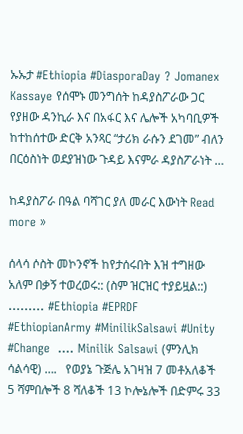ኡኡታ #Ethiopia #DiasporaDay ? Jomanex Kassaye የሰሞኑ መንግሰት ከዳያስፖራው ጋር የያዘው ዳንኪራ እና በአፋር እና ሌሎች አካባቢዎች ከተከሰተው ድርቅ አንጻር “ታሪክ ራሱን ደገመ” ብለን በርዕስነት ወደያዝነው ጉዳይ እናምራ ዳያስፖራነት …

ከዳያስፖራ በዓል ባሻገር ያለ መራር እውነት Read more »

ሰላሳ ሶስት መኮንኖች ከየታሰሩበት እዝ ተግዘው አለም በቃኝ ተወረወሩ:: (ስም ዝርዝር ተያይዟል::) ……… #Ethiopia #EPRDF #EthiopianArmy #MinilikSalsawi #Unity #Change  …. Minilik Salsawi (ምንሊክ ሳልሳዊ) ….   የወያኔ ጉጅሌ አገዛዝ 7 መቶአለቆች 5 ሻምበሎች 8 ሻለቆች 13 ኮሎኔሎች በድምሩ 33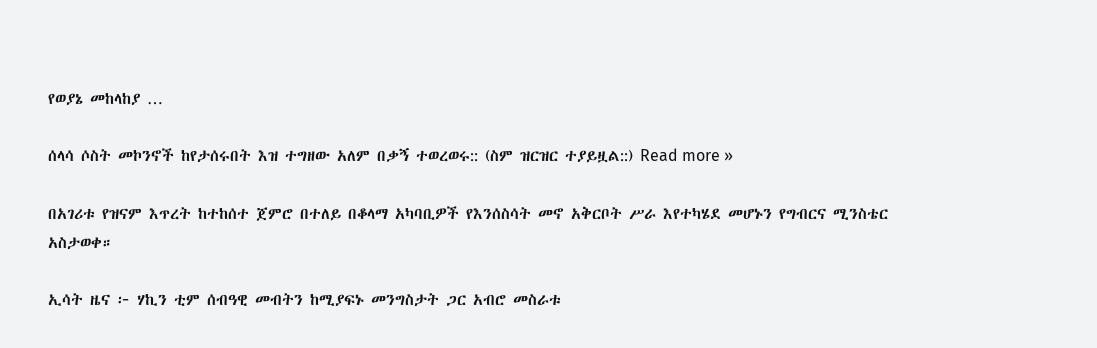የወያኔ መከላከያ …

ሰላሳ ሶስት መኮንኖች ከየታሰሩበት እዝ ተግዘው አለም በቃኝ ተወረወሩ:: (ስም ዝርዝር ተያይዟል::) Read more »

በአገሪቱ የዝናም እጥረት ከተከሰተ ጀምሮ በተለይ በቆላማ አካባቢዎች የእንሰስሳት መኖ አቅርቦት ሥራ እየተካሄደ መሆኑን የግብርና ሚንስቴር አስታወቀ።

ኢሳት ዜና ፦ ሃኪን ቲም ሰብዓዊ መብትን ከሚያፍኑ መንግስታት ጋር አብሮ መስራቱ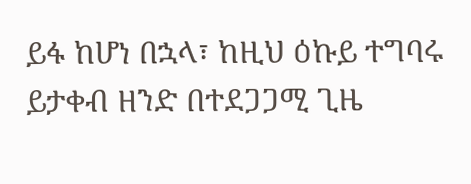ይፋ ከሆነ በኋላ፣ ከዚህ ዕኩይ ተግባሩ ይታቀብ ዘንድ በተደጋጋሚ ጊዜ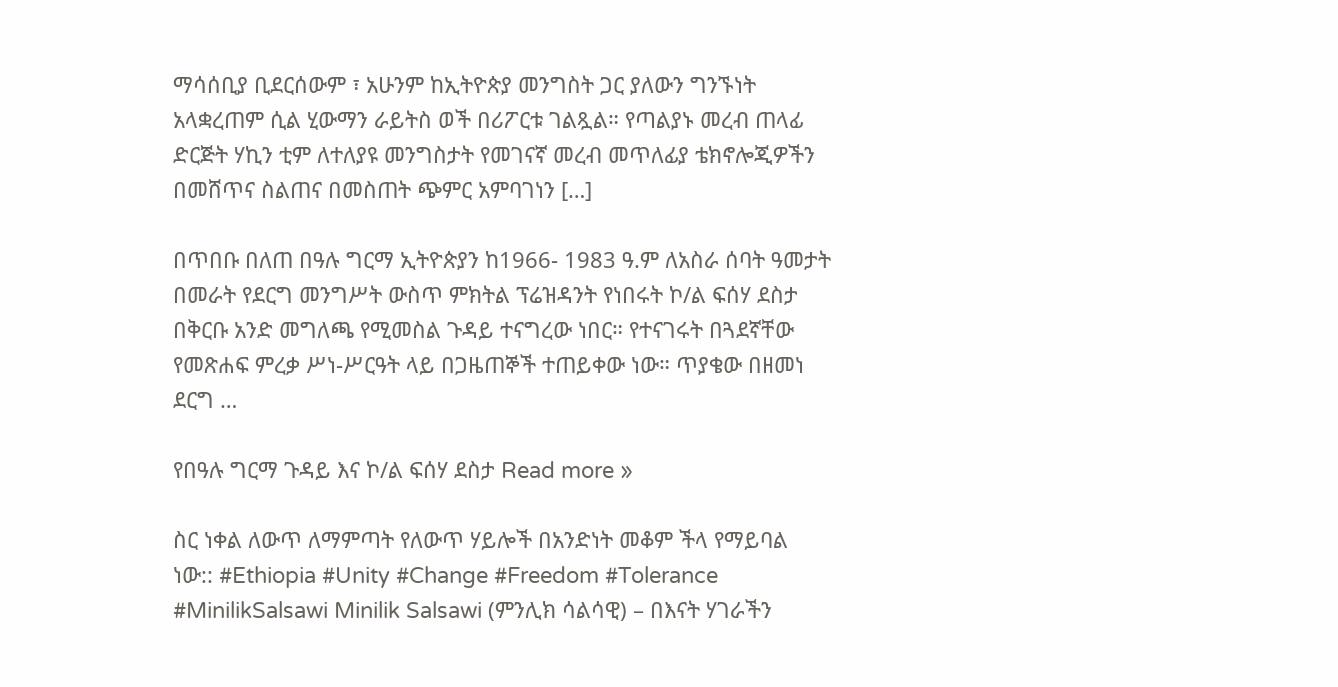ማሳሰቢያ ቢደርሰውም ፣ አሁንም ከኢትዮጵያ መንግስት ጋር ያለውን ግንኙነት አላቋረጠም ሲል ሂውማን ራይትስ ወች በሪፖርቱ ገልጿል። የጣልያኑ መረብ ጠላፊ ድርጅት ሃኪን ቲም ለተለያዩ መንግስታት የመገናኛ መረብ መጥለፊያ ቴክኖሎጂዎችን በመሸጥና ስልጠና በመስጠት ጭምር አምባገነን […]

በጥበቡ በለጠ በዓሉ ግርማ ኢትዮጵያን ከ1966- 1983 ዓ.ም ለአስራ ሰባት ዓመታት በመራት የደርግ መንግሥት ውስጥ ምክትል ፕሬዝዳንት የነበሩት ኮ/ል ፍሰሃ ደስታ በቅርቡ አንድ መግለጫ የሚመስል ጉዳይ ተናግረው ነበር። የተናገሩት በጓደኛቸው የመጽሐፍ ምረቃ ሥነ-ሥርዓት ላይ በጋዜጠኞች ተጠይቀው ነው። ጥያቄው በዘመነ ደርግ …

የበዓሉ ግርማ ጉዳይ እና ኮ/ል ፍሰሃ ደስታ Read more »

ስር ነቀል ለውጥ ለማምጣት የለውጥ ሃይሎች በአንድነት መቆም ችላ የማይባል ነው:: #Ethiopia #Unity #Change #Freedom #Tolerance #MinilikSalsawi Minilik Salsawi (ምንሊክ ሳልሳዊ) – በእናት ሃገራችን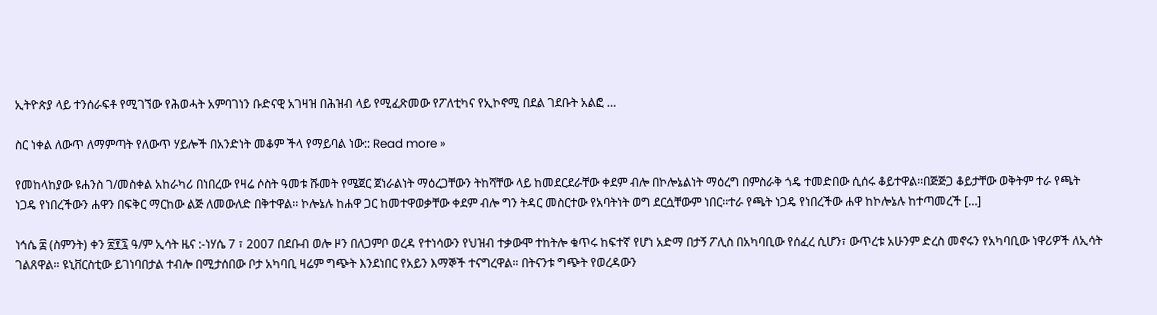ኢትዮጵያ ላይ ተንሰራፍቶ የሚገኘው የሕወሓት አምባገነን ቡድናዊ አገዛዝ በሕዝብ ላይ የሚፈጽመው የፖለቲካና የኢኮኖሚ በደል ገደቡት አልፎ …

ስር ነቀል ለውጥ ለማምጣት የለውጥ ሃይሎች በአንድነት መቆም ችላ የማይባል ነው:: Read more »

የመከላከያው ዩሐንስ ገ/መስቀል አከራካሪ በነበረው የዛሬ ሶስት ዓመቱ ሹመት የሜጀር ጀነራልነት ማዕረጋቸውን ትከሻቸው ላይ ከመደርደራቸው ቀደም ብሎ በኮሎኔልነት ማዕረግ በምስራቅ ጎዴ ተመድበው ሲሰሩ ቆይተዋል፡፡በጅጅጋ ቆይታቸው ወቅትም ተራ የጫት ነጋዴ የነበረችውን ሐዋን በፍቅር ማርከው ልጅ ለመውለድ በቅተዋል፡፡ ኮሎኔሉ ከሐዋ ጋር ከመተዋወቃቸው ቀደም ብሎ ግን ትዳር መስርተው የአባትነት ወግ ደርሷቸውም ነበር፡፡ተራ የጫት ነጋዴ የነበረችው ሐዋ ከኮሎኔሉ ከተጣመረች […]

ነኅሴ ፰ (ስምንት) ቀን ፳፻፯ ዓ/ም ኢሳት ዜና :-ነሃሴ 7 ፣ 2007 በደቡብ ወሎ ዞን በለጋምቦ ወረዳ የተነሳውን የህዝብ ተቃውሞ ተከትሎ ቁጥሩ ከፍተኛ የሆነ አድማ በታኝ ፖሊስ በአካባቢው የሰፈረ ሲሆን፣ ውጥረቱ አሁንም ድረስ መኖሩን የአካባቢው ነዋሪዎች ለኢሳት ገልጸዋል። ዩኒቨርስቲው ይገነባበታል ተብሎ በሚታሰበው ቦታ አካባቢ ዛሬም ግጭት እንደነበር የአይን እማኞች ተናግረዋል። በትናንቱ ግጭት የወረዳውን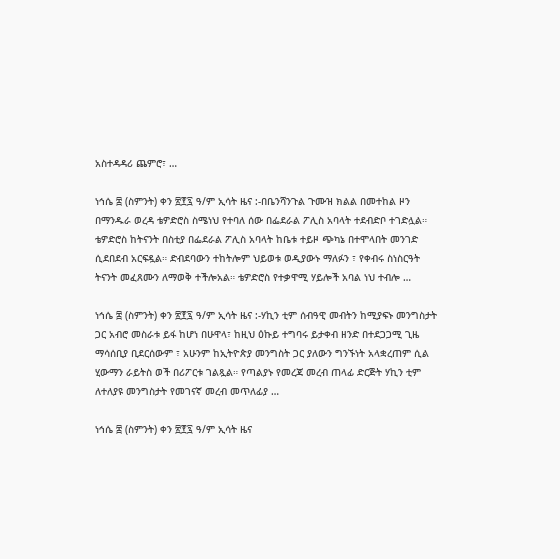አስተዳዳሪ ጨምሮ፣ …

ነኅሴ ፰ (ስምንት) ቀን ፳፻፯ ዓ/ም ኢሳት ዜና :-በቤንሻንጉል ጉሙዝ ክልል በመተከል ዞን በማንዱራ ወረዳ ቴዎድሮስ ስሜነህ የተባለ ሰው በፌደራል ፖሊስ አባላት ተደብድቦ ተገድሏል። ቴዎድሮስ ከትናንት በስቲያ በፌደራል ፖሊስ አባላት ከቤቱ ተይዞ ጭካኔ በተሞላበት መንገድ ሲደበደብ አርፍዷል። ድብደባውን ተከትሎም ህይወቱ ወዲያውኑ ማለፉን ፣ የቀብሩ ስነስርዓት ትናንት መፈጸሙን ለማወቅ ተችሎአል። ቴዎድሮስ የተቃዋሚ ሃይሎች አባል ነህ ተብሎ …

ነኅሴ ፰ (ስምንት) ቀን ፳፻፯ ዓ/ም ኢሳት ዜና :-ሃኪን ቲም ሰብዓዊ መብትን ከሚያፍኑ መንግስታት ጋር አብሮ መስራቱ ይፋ ከሆነ በሁዋላ፣ ከዚህ ዕኩይ ተግባሩ ይታቀብ ዘንድ በተደጋጋሚ ጊዜ ማሳሰቢያ ቢደርሰውም ፣ አሁንም ከኢትዮጵያ መንግስት ጋር ያለውን ግንኙነት አላቋረጠም ሲል ሂውማን ራይትስ ወች በሪፖርቱ ገልጿል። የጣልያኑ የመረጃ መረብ ጠላፊ ድርጅት ሃኪን ቲም ለተለያዩ መንግስታት የመገናኛ መረብ መጥለፊያ …

ነኅሴ ፰ (ስምንት) ቀን ፳፻፯ ዓ/ም ኢሳት ዜና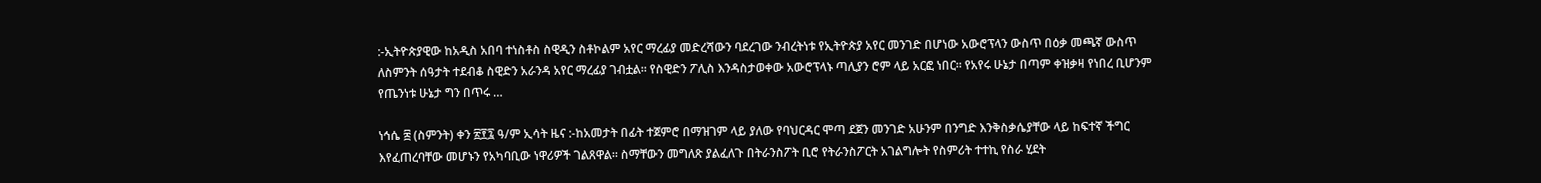:-ኢትዮጵያዊው ከአዲስ አበባ ተነስቶስ ስዊዲን ስቶኮልም አየር ማረፊያ መድረሻውን ባደረገው ንብረትነቱ የኢትዮጵያ አየር መንገድ በሆነው አውሮፕላን ውስጥ በዕቃ መጫኛ ውስጥ ለስምንት ሰዓታት ተደብቆ ስዊድን አራንዳ አየር ማረፊያ ገብቷል። የስዊድን ፖሊስ እንዳስታወቀው አውሮፕላኑ ጣሊያን ሮም ላይ አርፎ ነበር። የአየሩ ሁኔታ በጣም ቀዝቃዛ የነበረ ቢሆንም የጤንነቱ ሁኔታ ግን በጥሩ …

ነኅሴ ፰ (ስምንት) ቀን ፳፻፯ ዓ/ም ኢሳት ዜና :-ከአመታት በፊት ተጀምሮ በማዝገም ላይ ያለው የባህርዳር ሞጣ ደጀን መንገድ አሁንም በንግድ እንቅስቃሴያቸው ላይ ከፍተኛ ችግር እየፈጠረባቸው መሆኑን የአካባቢው ነዋሪዎች ገልጸዋል። ስማቸውን መግለጽ ያልፈለጉ በትራንስፖት ቢሮ የትራንስፖርት አገልግሎት የስምሪት ተተኪ የስራ ሂደት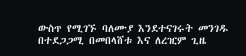ውስጥ የሚገኙ ባለሙያ እንደተናገሩት መንገዱ በተደጋጋሚ በመበላሸቱ እና ለረዢም ጊዜ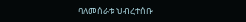ባለመሰራቱ ህብረተሰቡ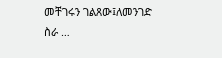መቸገሩን ገልጸው፤ለመንገድ ስራ …